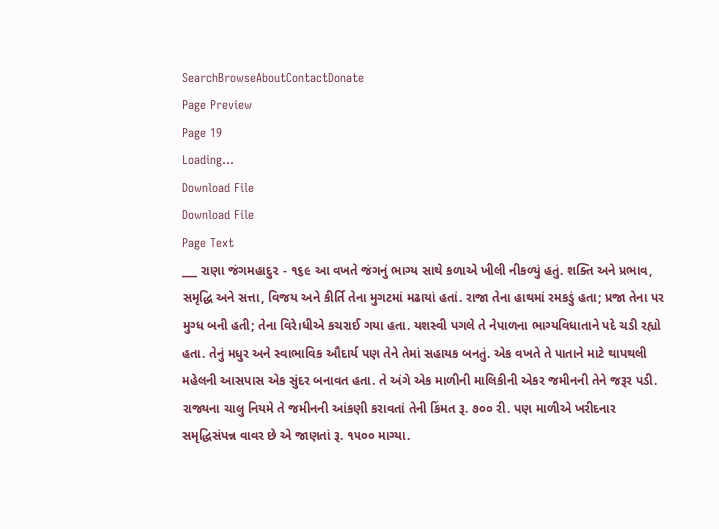SearchBrowseAboutContactDonate
Page Preview
Page 19
Loading...
Download File
Download File
Page Text
___ રાણા જંગમહાદુ૨ - ૧૬૯ આ વખતે જંગનું ભાગ્ય સાથે કળાએ ખીલી નીકળ્યું હતું. શક્તિ અને પ્રભાવ, સમૃદ્ધિ અને સત્તા, વિજય અને કીર્તિ તેના મુગટમાં મઢાયાં હતાં. રાજા તેના હાથમાં રમકડું હતા; પ્રજા તેના પર મુગ્ધ બની હતી; તેના વિરે।ધીએ કચરાઈ ગયા હતા. યશસ્વી પગલે તે નેપાળના ભાગ્યવિધાતાને પદે ચડી રહ્યો હતા. તેનું મધુર અને સ્વાભાવિક ઔદાર્ય પણ તેને તેમાં સહાયક બનતું. એક વખતે તે પાતાને માટે થાપથલી મહેલની આસપાસ એક સુંદર બનાવત હતા. તે અંગે એક માળીની માલિકીની એકર જમીનની તેને જરૂર પડી. રાજ્યના ચાલુ નિયમે તે જમીનની આંકણી કરાવતાં તેની કિંમત રૂ. ૭૦૦ રી. પણ માળીએ ખરીદનાર સમૃદ્ધિસંપન્ન વાવર છે એ જાણતાં રૂ. ૧૫૦૦ માગ્યા.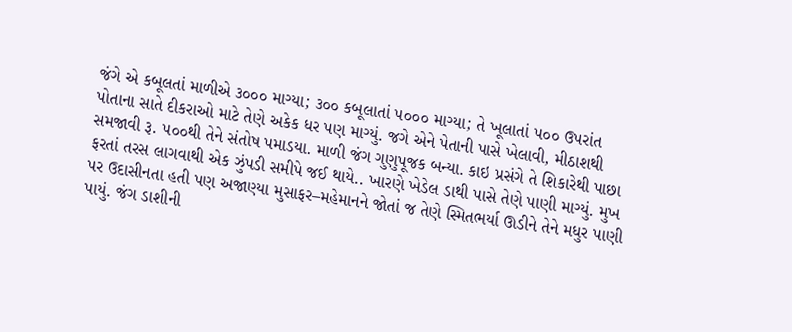જંગે એ કબૂલતાં માળીએ ૩૦૦૦ માગ્યા; ૩૦૦ કબૂલાતાં ૫૦૦૦ માગ્યા; તે ખૂલાતાં ૫૦૦ ઉપરાંત પોતાના સાતે દીકરાઓ માટે તેણે અકેક ધર પણ માગ્યું. જગે એને પેતાની પાસે ખેલાવી, મીઠાશથી સમજાવી રૂ. ૫૦૦થી તેને સંતોષ પમાડયા. માળી જંગ ગુણુપૂજક બન્યા. કાઇ પ્રસંગે તે શિકારેથી પાછા ફરતાં તરસ લાગવાથી એક ઝુંપડી સમીપે જઈ થાયે.. ખારણે ખેડેલ ડાથી પાસે તેણે પાણી માગ્યું. મુખ પર ઉદાસીનતા હતી પણ અજાણ્યા મુસાફર–મહેમાનને જોતાં જ તેણે સ્મિતભર્યા ઊડીને તેને મધુર પાણી પાયું. જંગ ડાશીની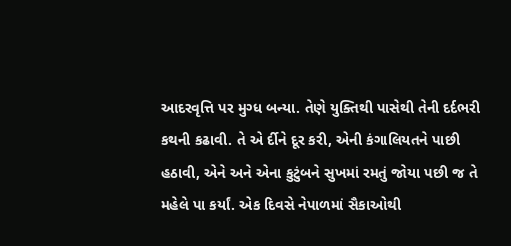આદરવૃત્તિ પર મુગ્ધ બન્યા. તેણે યુક્તિથી પાસેથી તેની દર્દભરી કથની કઢાવી. તે એ ર્દીને દૂર કરી, એની કંગાલિયતને પાછી હઠાવી, એને અને એના કુટુંબને સુખમાં રમતું જોયા પછી જ તે મહેલે પા કર્યાં. એક દિવસે નેપાળમાં સૈકાઓથી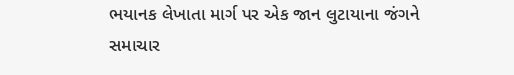ભયાનક લેખાતા માર્ગ પર એક જાન લુટાયાના જંગને સમાચાર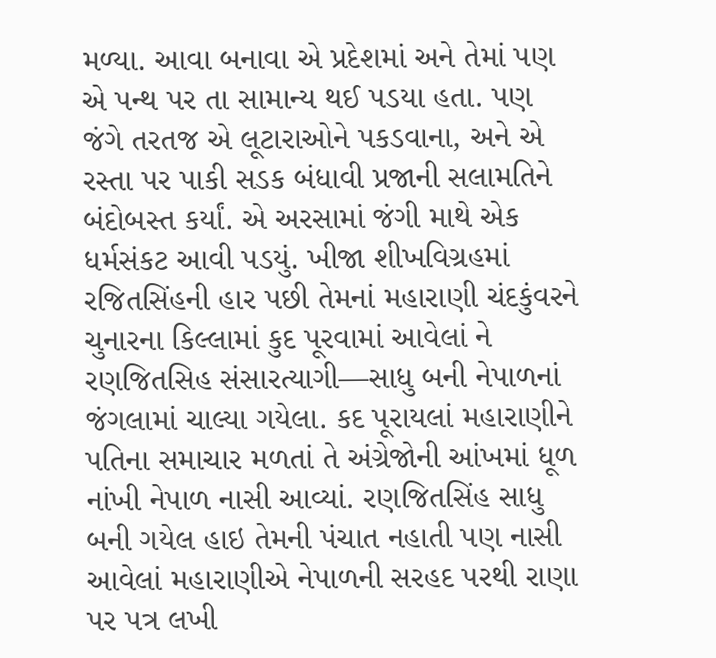મળ્યા. આવા બનાવા એ પ્રદેશમાં અને તેમાં પણ એ પન્થ પર તા સામાન્ય થઈ પડયા હતા. પણ જંગે તરતજ એ લૂટારાઓને પકડવાના, અને એ રસ્તા પર પાકી સડક બંધાવી પ્રજાની સલામતિને બંદોબસ્ત કર્યાં. એ અરસામાં જંગી માથે એક ધર્મસંકટ આવી પડયું. ખીજા શીખવિગ્રહમાં રજિતસિંહની હાર પછી તેમનાં મહારાણી ચંદકુંવરને ચુનારના કિલ્લામાં કુદ પૂરવામાં આવેલાં ને રણજિતસિહ સંસારત્યાગી—સાધુ બની નેપાળનાં જંગલામાં ચાલ્યા ગયેલા. કદ પૂરાયલાં મહારાણીને પતિના સમાચાર મળતાં તે અંગ્રેજોની આંખમાં ધૂળ નાંખી નેપાળ નાસી આવ્યાં. રણજિતસિંહ સાધુ બની ગયેલ હાઇ તેમની પંચાત નહાતી પણ નાસી આવેલાં મહારાણીએ નેપાળની સરહદ પરથી રાણા પર પત્ર લખી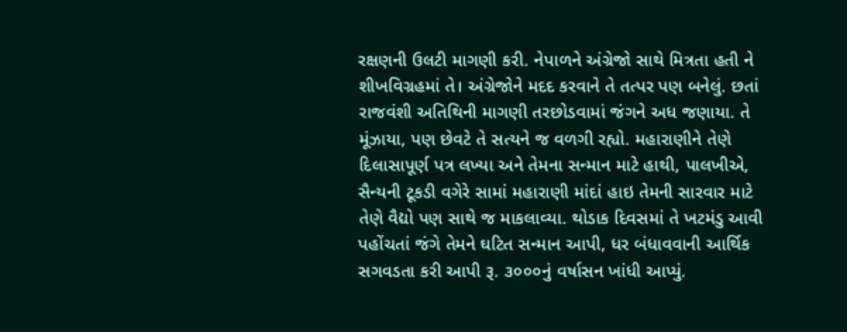રક્ષણની ઉલટી માગણી કરી. નેપાળને અંગ્રેજો સાથે મિત્રતા હતી ને શીખવિગ્રહમાં તે। અંગ્રેજોને મદદ કરવાને તે તત્પર પણ બનેલું. છતાં રાજવંશી અતિથિની માગણી તરછોડવામાં જંગને અધ જણાયા. તે મૂંઝાયા, પણ છેવટે તે સત્યને જ વળગી રહ્યો. મહારાણીને તેણે દિલાસાપૂર્ણ પત્ર લખ્યા અને તેમના સન્માન માટે હાથી, પાલખીએ, સૈન્યની ટૂકડી વગેરે સામાં મહારાણી માંદાં હાઇ તેમની સારવાર માટે તેણે વૈદ્યો પણ સાથે જ માકલાવ્યા. થોડાક દિવસમાં તે ખટમંડુ આવી પહોંચતાં જંગે તેમને ઘટિત સન્માન આપી, ધર બંધાવવાની આર્થિક સગવડતા કરી આપી રૂ. ૩૦૦૦નું વર્ષાસન ખાંધી આપ્યું.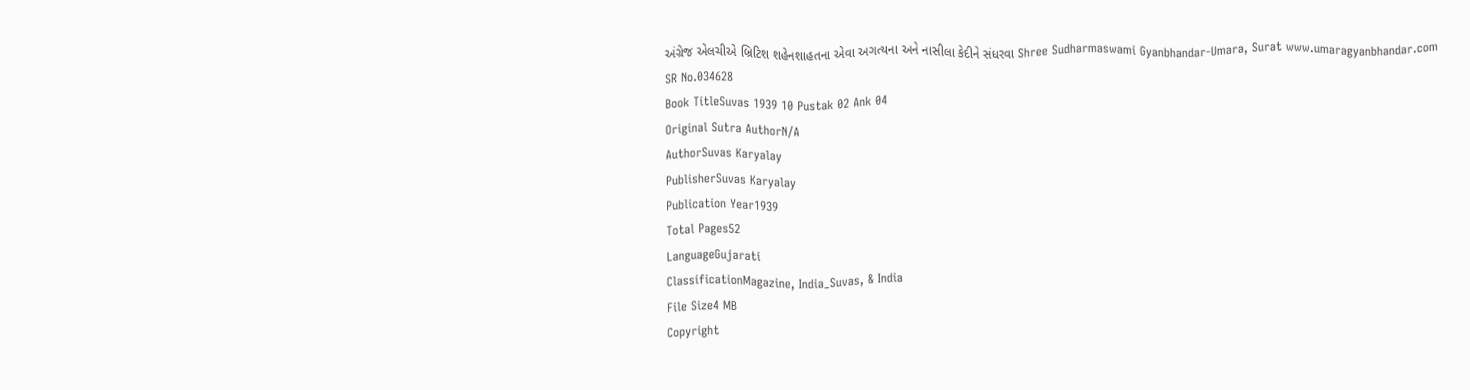અંગ્રેજ એલચીએ બ્રિટિશ શહેનશાહતના એવા અગત્યના અને નાસીલા કેદીને સંધરવા Shree Sudharmaswami Gyanbhandar-Umara, Surat www.umaragyanbhandar.com
SR No.034628
Book TitleSuvas 1939 10 Pustak 02 Ank 04
Original Sutra AuthorN/A
AuthorSuvas Karyalay
PublisherSuvas Karyalay
Publication Year1939
Total Pages52
LanguageGujarati
ClassificationMagazine, India_Suvas, & India
File Size4 MB
Copyright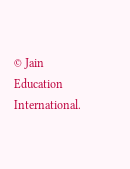© Jain Education International.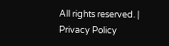All rights reserved. | Privacy Policy